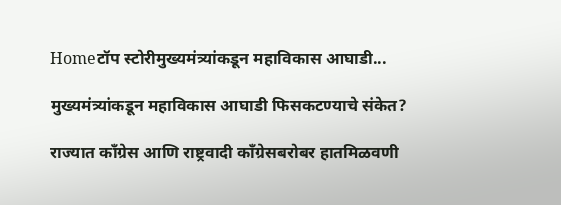Homeटॉप स्टोरीमुख्यमंत्र्यांकडून महाविकास आघाडी...

मुख्यमंत्र्यांकडून महाविकास आघाडी फिसकटण्याचे संकेत?

राज्यात काँग्रेस आणि राष्ट्रवादी काँग्रेसबरोबर हातमिळवणी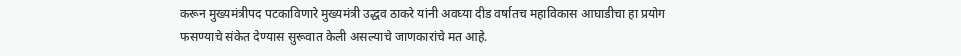करून मुख्यमंत्रीपद पटकाविणारे मुख्यमंत्री उद्धव ठाकरे यांनी अवघ्या दीड वर्षातच महाविकास आघाडीचा हा प्रयोग फसण्याचे संकेत देण्यास सुरूवात केली असल्याचे जाणकारांचे मत आहे.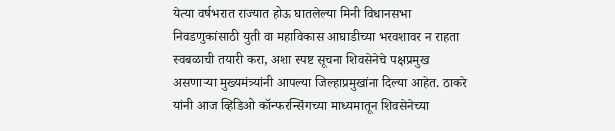येत्या वर्षभरात राज्यात होऊ घातलेल्या मिनी विधानसभा निवडणुकांसाठी युती वा महाविकास आघाडीच्या भरवशावर न राहता स्वबळाची तयारी करा, अशा स्पष्ट सूचना शिवसेनेचे पक्षप्रमुख असणाऱ्या मुख्यमंत्र्यांनी आपल्या जिल्हाप्रमुखांना दिल्या आहेत. ठाकरे यांनी आज व्हिडिओ कॉन्फरन्सिंगच्या माध्यमातून शिवसेनेच्या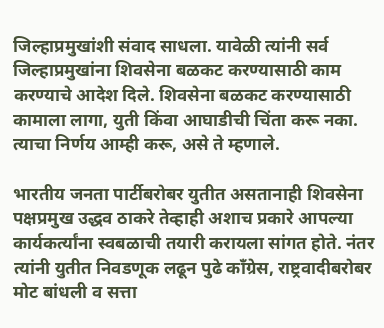जिल्हाप्रमुखांशी संवाद साधला. यावेळी त्यांनी सर्व जिल्हाप्रमुखांना शिवसेना बळकट करण्यासाठी काम करण्याचे आदेश दिले. शिवसेना बळकट करण्यासाठी कामाला लागा, युती किंवा आघाडीची चिंता करू नका. त्याचा निर्णय आम्ही करू, असे ते म्हणाले.

भारतीय जनता पार्टीबरोबर युतीत असतानाही शिवसेना पक्षप्रमुख उद्धव ठाकरे तेव्हाही अशाच प्रकारे आपल्या कार्यकर्त्यांना स्वबळाची तयारी करायला सांगत होते. नंतर त्यांनी युतीत निवडणूक लढून पुढे काँग्रेस, राष्ट्रवादीबरोबर मोट बांधली व सत्ता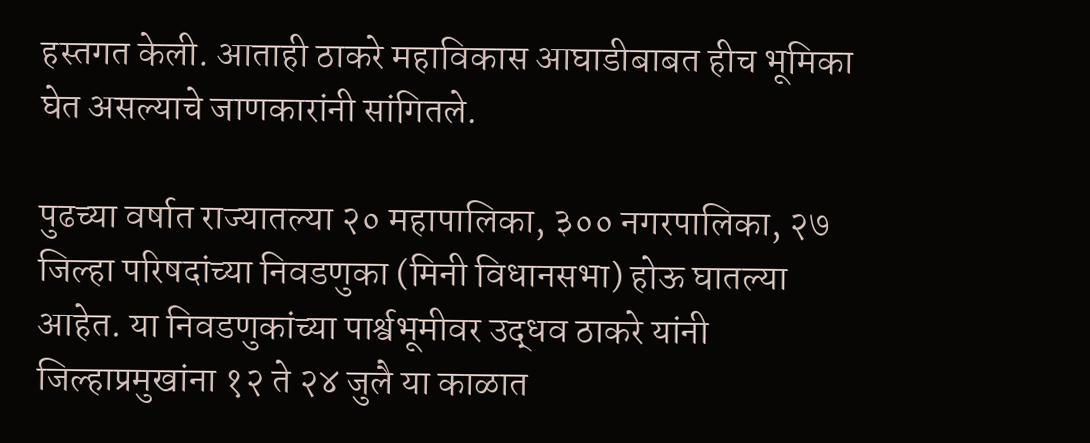हस्तगत केली. आताही ठाकरे महाविकास आघाडीबाबत हीच भूमिका घेत असल्याचे जाणकारांनी सांगितले.

पुढच्या वर्षात राज्यातल्या २० महापालिका, ३०० नगरपालिका, २७ जिल्हा परिषदांच्या निवडणुका (मिनी विधानसभा) होऊ घातल्या आहेत. या निवडणुकांच्या पार्श्वभूमीवर उद्धव ठाकरे यांनी जिल्हाप्रमुखांना १२ ते २४ जुलै या काळात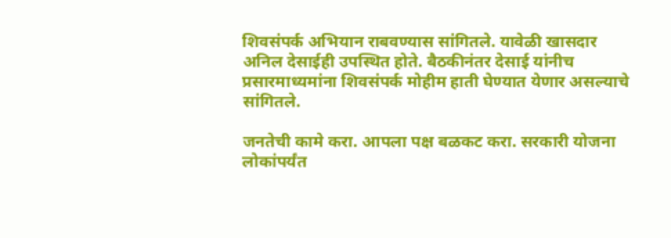शिवसंपर्क अभियान राबवण्यास सांगितले. यावेळी खासदार अनिल देसाईही उपस्थित होते. बैठकीनंतर देसाई यांनीच प्रसारमाध्यमांना शिवसंपर्क मोहीम हाती घेण्यात येणार असल्याचे सांगितले.

जनतेची कामे करा. आपला पक्ष बळकट करा. सरकारी योजना लोकांपर्यंत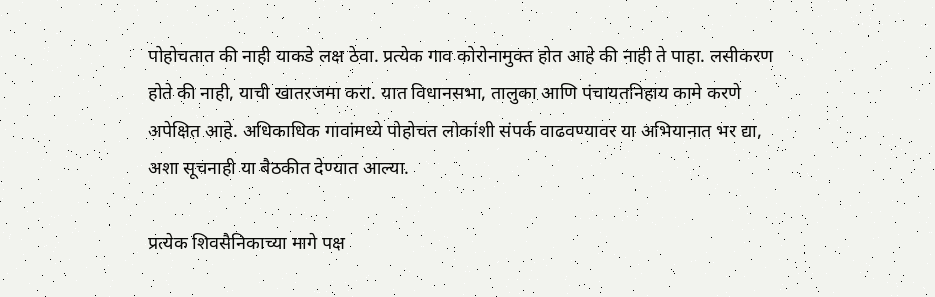पोहोचतात की नाही याकडे लक्ष ठेवा. प्रत्येक गाव कोरोनामुक्त होत आहे की नाही ते पाहा. लसीकरण होते की नाही, याची खातरजमा करा. यात विधानसभा, तालुका आणि पंचायतनिहाय कामे करणे अपेक्षित आहे. अधिकाधिक गावांमध्ये पोहोचत लोकांशी संपर्क वाढवण्यावर या अभियानात भर द्या, अशा सूचनाही या बैठकीत देण्यात आल्या.

प्रत्येक शिवसैनिकाच्या मागे पक्ष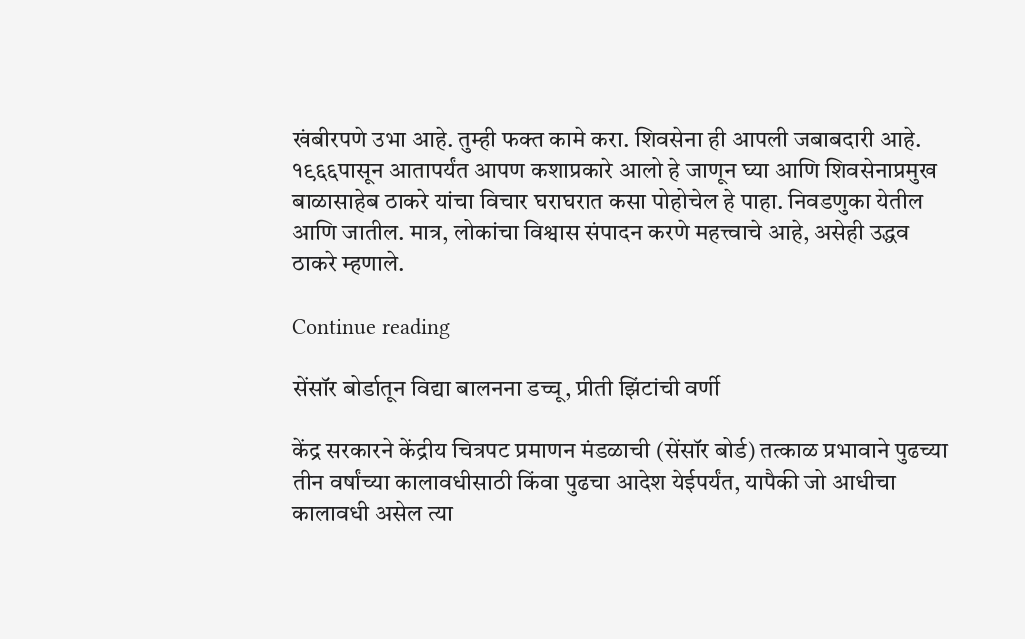खंबीरपणे उभा आहे. तुम्ही फक्त कामे करा. शिवसेना ही आपली जबाबदारी आहे. १९६६पासून आतापर्यंत आपण कशाप्रकारे आलो हे जाणून घ्या आणि शिवसेनाप्रमुख बाळासाहेब ठाकरे यांचा विचार घराघरात कसा पोहोचेल हे पाहा. निवडणुका येतील आणि जातील. मात्र, लोकांचा विश्वास संपादन करणे महत्त्वाचे आहे, असेही उद्धव ठाकरे म्हणाले.

Continue reading

सेंसॉर बोर्डातून विद्या बालनना डच्चू, प्रीती झिंटांची वर्णी

केंद्र सरकारने केंद्रीय चित्रपट प्रमाणन मंडळाची (सेंसॉर बोर्ड) तत्काळ प्रभावाने पुढच्या तीन वर्षांच्या कालावधीसाठी किंवा पुढचा आदेश येईपर्यंत, यापैकी जो आधीचा कालावधी असेल त्या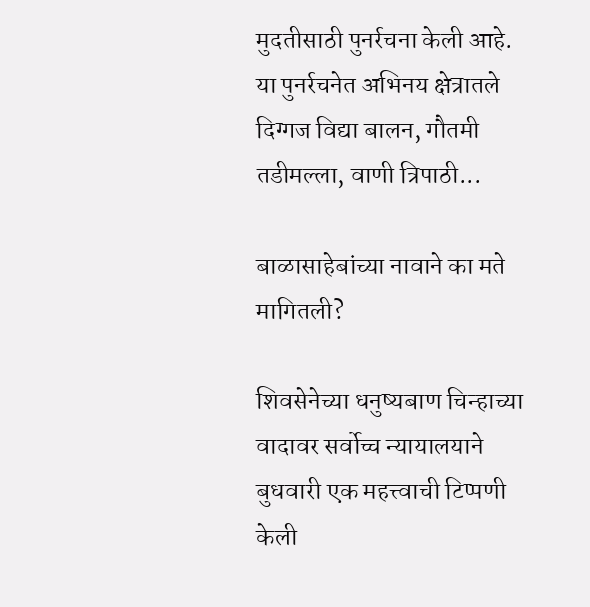मुदतीसाठी पुनर्रचना केली आहे. या पुनर्रचनेत अभिनय क्षेत्रातले दिग्गज विद्या बालन, गौतमी तडीमल्ला, वाणी त्रिपाठी...

बाळासाहेबांच्या नावाने का मते मागितली?

शिवसेनेच्या धनुष्यबाण चिन्हाच्या वादावर सर्वोच्च न्यायालयाने बुधवारी एक महत्त्वाची टिप्पणी केली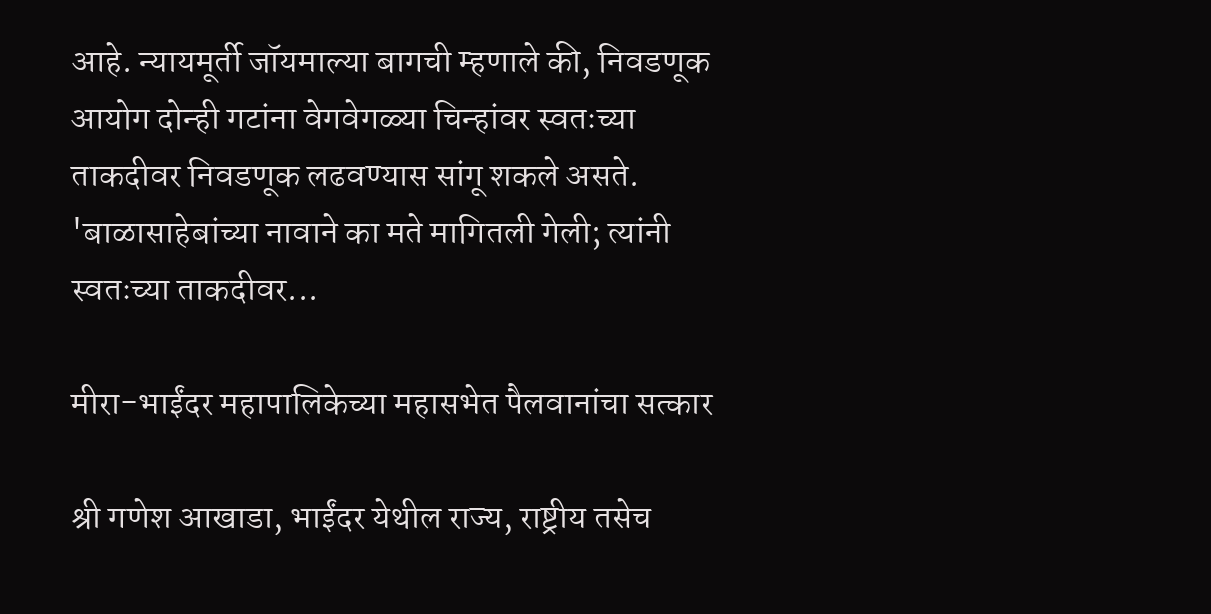आहे. न्यायमूर्ती जॉयमाल्या बागची म्हणाले की, निवडणूक आयोग दोन्ही गटांना वेगवेगळ्या चिन्हांवर स्वतःच्या ताकदीवर निवडणूक लढवण्यास सांगू शकले असते. 'बाळासाहेबांच्या नावाने का मते मागितली गेली; त्यांनी स्वतःच्या ताकदीवर...

मीरा-भाईंदर महापालिकेच्या महासभेत पैलवानांचा सत्कार

श्री गणेश आखाडा, भाईंदर येथील राज्य, राष्ट्रीय तसेच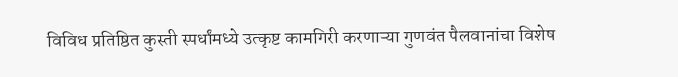विविध प्रतिष्ठित कुस्ती स्पर्धांमध्ये उत्कृष्ट कामगिरी करणाऱ्या गुणवंत पैलवानांचा विशेष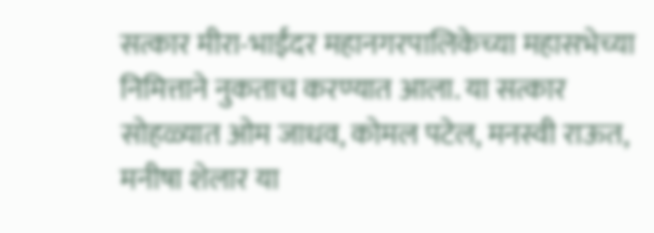सत्कार मीरा-भाईंदर महानगरपालिकेच्या महासभेच्या निमित्ताने नुकताच करण्यात आला. या सत्कार सोहळ्यात ओम जाधव, कोमल पटेल, मनस्वी राऊत, मनीषा शेलार या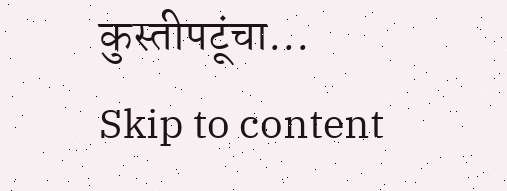कुस्तीपटूंचा...
Skip to content